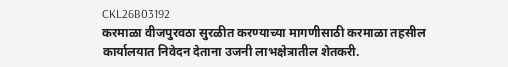CKL26B03192
करमाळा वीजपुरवठा सुरळीत करण्याच्या मागणीसाठी करमाळा तहसील कार्यालयात निवेदन देताना उजनी लाभक्षेत्रातील शेतकरी.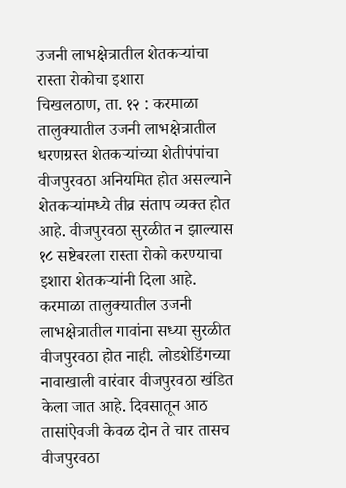उजनी लाभक्षेत्रातील शेतकऱ्यांचा रास्ता रोकोचा इशारा
चिखलठाण, ता. १२ : करमाळा तालुक्यातील उजनी लाभक्षेत्रातील धरणग्रस्त शेतकऱ्यांच्या शेतीपंपांचा वीजपुरवठा अनियमित होत असल्याने शेतकऱ्यांमध्ये तीव्र संताप व्यक्त होत आहे. वीजपुरवठा सुरळीत न झाल्यास १८ सष्टेबरला रास्ता रोको करण्याचा इशारा शेतकऱ्यांनी दिला आहे.
करमाळा तालुक्यातील उजनी लाभक्षेत्रातील गावांना सध्या सुरळीत वीजपुरवठा होत नाही. लोडशेडिंगच्या नावाखाली वारंवार वीजपुरवठा खंडित केला जात आहे. दिवसातून आठ तासांऐवजी केवळ दोन ते चार तासच वीजपुरवठा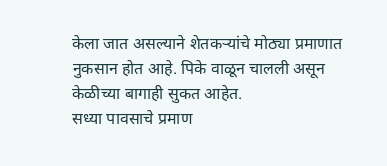केला जात असल्याने शेतकऱ्यांचे मोठ्या प्रमाणात नुकसान होत आहे. पिके वाळून चालली असून केळीच्या बागाही सुकत आहेत.
सध्या पावसाचे प्रमाण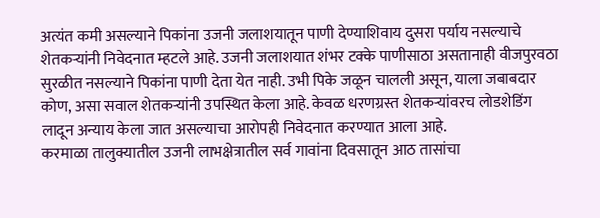अत्यंत कमी असल्याने पिकांना उजनी जलाशयातून पाणी देण्याशिवाय दुसरा पर्याय नसल्याचे शेतकऱ्यांनी निवेदनात म्हटले आहे. उजनी जलाशयात शंभर टक्के पाणीसाठा असतानाही वीजपुरवठा सुरळीत नसल्याने पिकांना पाणी देता येत नाही. उभी पिके जळून चालली असून, याला जबाबदार कोण, असा सवाल शेतकऱ्यांनी उपस्थित केला आहे. केवळ धरणग्रस्त शेतकऱ्यांवरच लोडशेडिंग लादून अन्याय केला जात असल्याचा आरोपही निवेदनात करण्यात आला आहे.
करमाळा तालुक्यातील उजनी लाभक्षेत्रातील सर्व गावांना दिवसातून आठ तासांचा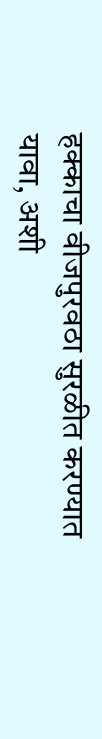हक्काचा वीजपुरवठा सुरळीत करण्यात यावा, अशी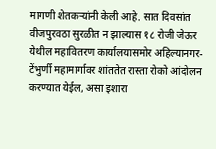मागणी शेतकऱ्यांनी केली आहे. सात दिवसांत वीजपुरवठा सुरळीत न झाल्यास १८ रोजी जेऊर येथील महावितरण कार्यालयासमोर अहिल्यानगर-टेंभुर्णी महामार्गावर शांततेत रास्ता रोको आंदोलन करण्यात येईल, असा इशारा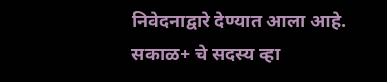निवेदनाद्वारे देण्यात आला आहे.
सकाळ+ चे सदस्य व्हा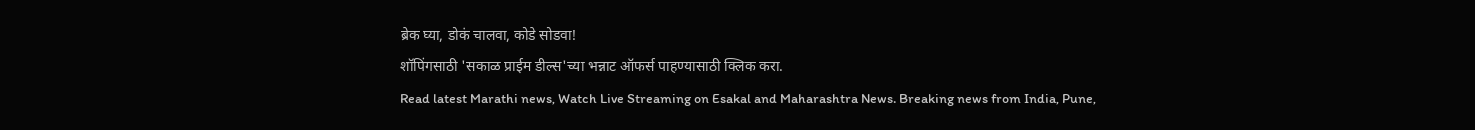ब्रेक घ्या, डोकं चालवा, कोडे सोडवा!
शॉपिंगसाठी 'सकाळ प्राईम डील्स'च्या भन्नाट ऑफर्स पाहण्यासाठी क्लिक करा.
Read latest Marathi news, Watch Live Streaming on Esakal and Maharashtra News. Breaking news from India, Pune,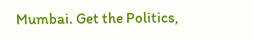Mumbai. Get the Politics,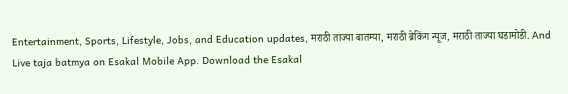Entertainment, Sports, Lifestyle, Jobs, and Education updates, मराठी ताज्या बातम्या, मराठी ब्रेकिंग न्यूज, मराठी ताज्या घडामोडी. And Live taja batmya on Esakal Mobile App. Download the Esakal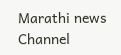Marathi news Channel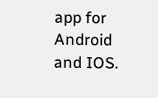app for Android and IOS.